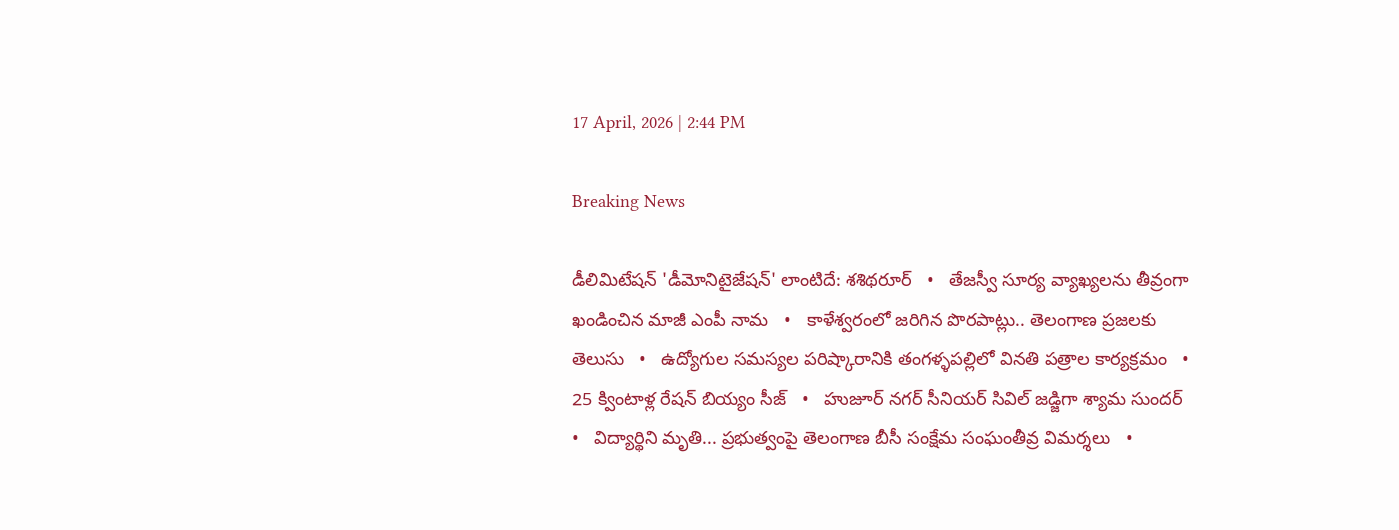17 April, 2026 | 2:44 PM

Breaking News

డీలిమిటేషన్ 'డీమోనిటైజేషన్' లాంటిదే: శశిథరూర్   •   తేజస్వీ సూర్య వ్యాఖ్యలను తీవ్రంగా ఖండించిన మాజీ ఎంపీ నామ   •   కాళేశ్వరంలో జరిగిన పొరపాట్లు.. తెలంగాణ ప్రజలకు తెలుసు   •   ఉద్యోగుల సమస్యల పరిష్కారానికి తంగళ్ళపల్లిలో వినతి పత్రాల కార్యక్రమం   •   25 క్వింటాళ్ల రేషన్ బియ్యం సీజ్   •   హుజూర్ నగర్ సీనియర్ సివిల్ జడ్జిగా శ్యామ సుందర్   •   విద్యార్థిని మృతి... ప్రభుత్వంపై తెలంగాణ బీసీ సంక్షేమ సంఘంతీవ్ర విమర్శలు   •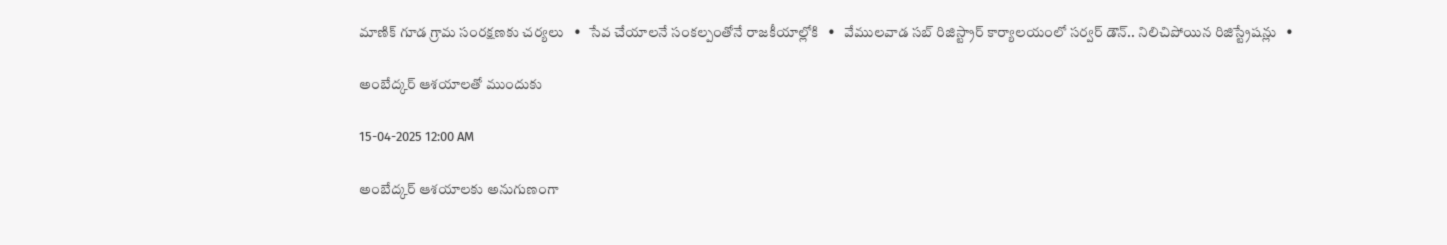మాణిక్ గూడ గ్రామ సంరక్షణకు చర్యలు   •   సేవ చేయాలనే సంకల్పంతోనే రాజకీయాల్లోకి   •   వేములవాడ సబ్ రిజిస్ట్రార్ కార్యాలయంలో సర్వర్ డౌన్.. నిలిచిపోయిన రిజిస్ట్రేషన్లు   •

అంబేద్కర్ ఆశయాలతో ముందుకు

15-04-2025 12:00 AM

అంబేద్కర్ ఆశయాలకు అనుగుణంగా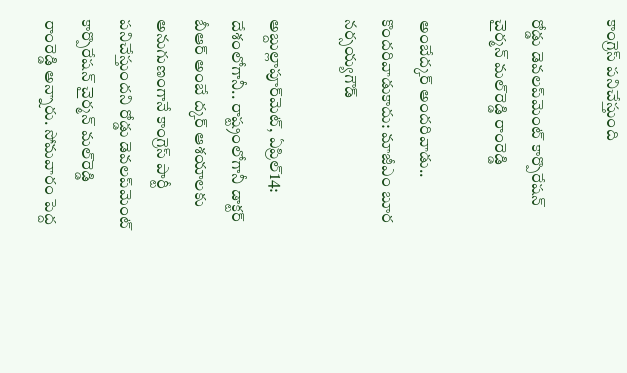కాంగ్రెస్ పనిచేస్తుంది

రోడ్డు డెవలప్‌మెంట్ కార్పొరేషన్ చైర్మన్ మల్‌రెడ్డి రాంరెడ్డి

అంబేద్కర్ అందరివాడు.. కొందరివాడుకాదు: మాజీఎం బూర నర్సయ్యగౌడ్

అబ్దుల్లాపూర్‌మెట్, ఏప్రిల్14: దేశంలోగానీ.. రాష్ట్రంలోగానీ డాక్టర్ బీఆర్ అంబే ద్కర్ ఆశయాలకు అనుగుణంగానే కాంగ్రెస్ పార్టీ పనిచేస్తుందని రోడ్డు డెవలప్‌మెంట్ కార్పొరేషన్ చైర్మన్ మల్‌రెడ్డి రాంరెడ్డి అన్నారు. సోమవారం పెద్ద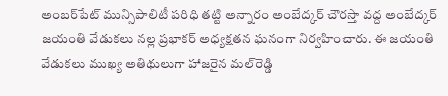అంబర్‌పేట్ మున్సిపాలిటీ పరిధి తట్టి అన్నారం అంబేద్కర్ చౌరస్తా వద్ద అంబేద్కర్ జయంతి వేడుకలు నల్ల ప్రభాకర్ అధ్యక్షతన ఘనంగా నిర్వహించారు. ఈ జయంతి వేడుకలు ముఖ్య అతిథులుగా హాజరైన మల్‌రెడ్డి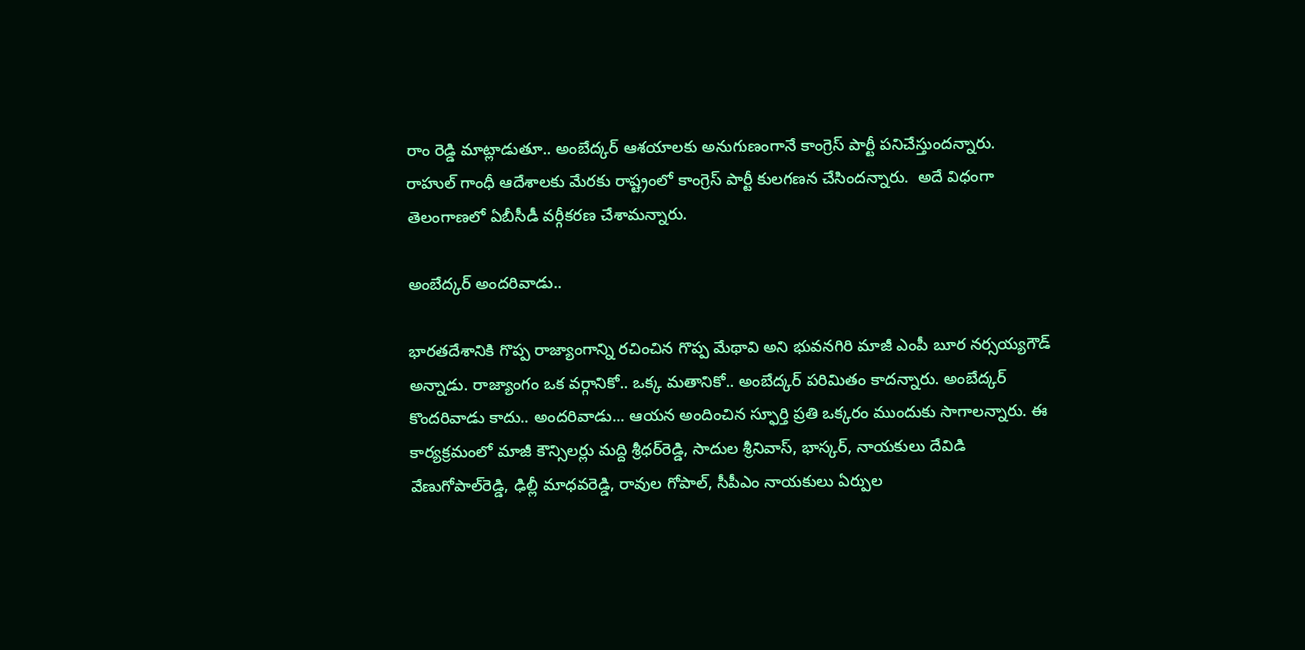రాం రెడ్డి మాట్లాడుతూ.. అంబేద్కర్ ఆశయాలకు అనుగుణంగానే కాంగ్రెస్ పార్టీ పనిచేస్తుందన్నారు. రాహుల్ గాంధీ ఆదేశాలకు మేరకు రాష్ట్రంలో కాంగ్రెస్ పార్టీ కులగణన చేసిందన్నారు.  అదే విధంగా తెలంగాణలో ఏబీసీడీ వర్గీకరణ చేశామన్నారు.

అంబేద్కర్ అందరివాడు..

భారతదేశానికి గొప్ప రాజ్యాంగాన్ని రచించిన గొప్ప మేథావి అని భువనగిరి మాజీ ఎంపీ బూర నర్సయ్యగౌడ్ అన్నాడు. రాజ్యాంగం ఒక వర్గానికో.. ఒక్క మతానికో.. అంబేద్కర్ పరిమితం కాదన్నారు. అంబేద్కర్ కొందరివాడు కాదు.. అందరివాడు... ఆయన అందించిన స్ఫూర్తి ప్రతి ఒక్కరం ముందుకు సాగాలన్నారు. ఈ కార్యక్రమంలో మాజీ కౌన్సిలర్లు మద్ది శ్రీధర్‌రెడ్డి, సాదుల శ్రీనివాస్, భాస్కర్, నాయకులు దేవిడి వేణుగోపాల్‌రెడ్డి, ఢిల్లీ మాధవరెడ్డి, రావుల గోపాల్, సీపీఎం నాయకులు ఏర్పుల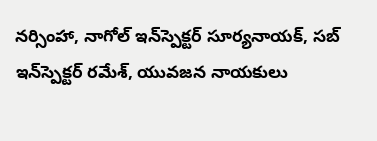నర్సింహా, నాగోల్ ఇన్‌స్పెక్టర్ సూర్యనాయక్, సబ్ ఇన్‌స్పెక్టర్ రమేశ్, యువజన నాయకులు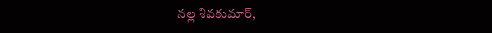నల్ల శివకుమార్,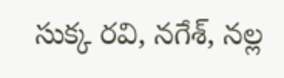సుక్క రవి, నగేశ్, నల్ల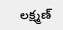లక్ష్మణ్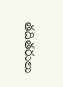తదితరులు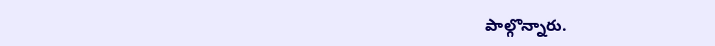పాల్గొన్నారు.